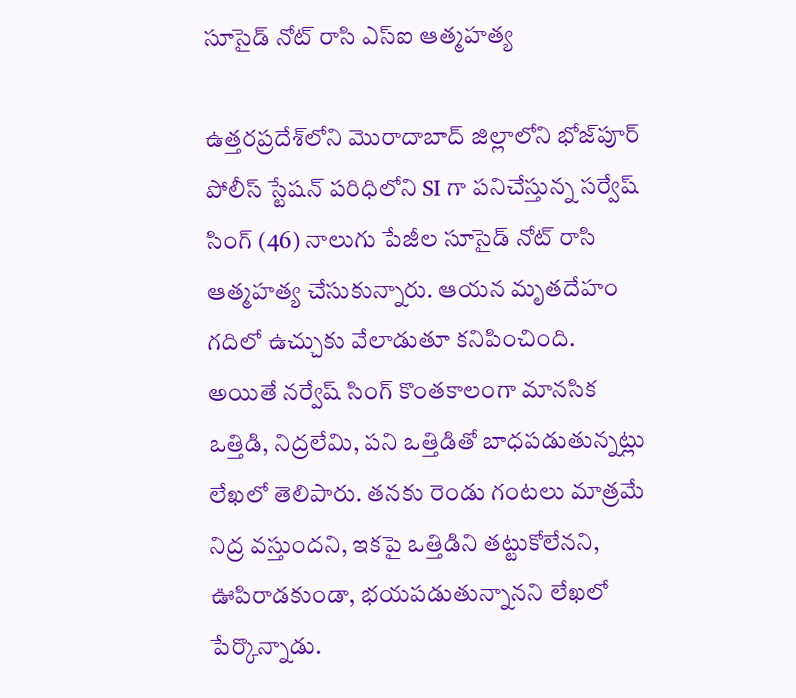సూసైడ్ నోట్ రాసి ఎస్‌ఐ ఆత్మహత్య

ఉత్తరప్రదేశ్‌లోని మొరాదాబాద్ జిల్లాలోని భోజ్‌పూర్ పోలీస్ స్టేషన్ పరిధిలోని SI గా పనిచేస్తున్న సర్వేష్ సింగ్ (46) నాలుగు పేజీల సూసైడ్ నోట్ రాసి ఆత్మహత్య చేసుకున్నారు. ఆయన మృతదేహం గదిలో ఉచ్చుకు వేలాడుతూ కనిపించింది. అయితే నర్వేష్ సింగ్ కొంతకాలంగా మానసిక ఒత్తిడి, నిద్రలేమి, పని ఒత్తిడితో బాధపడుతున్నట్లు లేఖలో తెలిపారు. తనకు రెండు గంటలు మాత్రమే నిద్ర వస్తుందని, ఇకపై ఒత్తిడిని తట్టుకోలేనని, ఊపిరాడకుండా, భయపడుతున్నానని లేఖలో పేర్కొన్నాడు.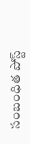సంబంధిత పోస్ట్